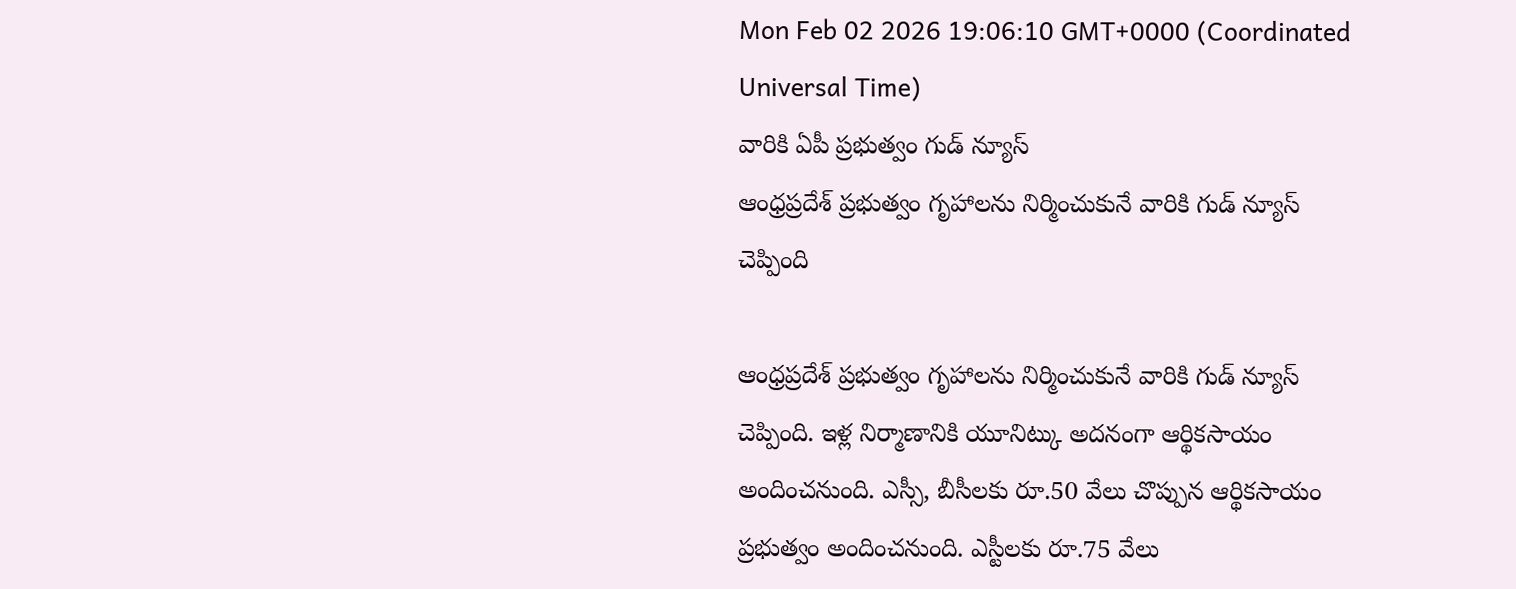Mon Feb 02 2026 19:06:10 GMT+0000 (Coordinated Universal Time)
వారికి ఏపీ ప్రభుత్వం గుడ్ న్యూస్
ఆంధ్రప్రదేశ్ ప్రభుత్వం గృహాలను నిర్మించుకునే వారికి గుడ్ న్యూస్ చెప్పింది

ఆంధ్రప్రదేశ్ ప్రభుత్వం గృహాలను నిర్మించుకునే వారికి గుడ్ న్యూస్ చెప్పింది. ఇళ్ల నిర్మాణానికి యూనిట్కు అదనంగా ఆర్థికసాయం అందించనుంది. ఎస్సీ, బీసీలకు రూ.50 వేలు చొప్పున ఆర్థికసాయం ప్రభుత్వం అందించనుంది. ఎస్టీలకు రూ.75 వేలు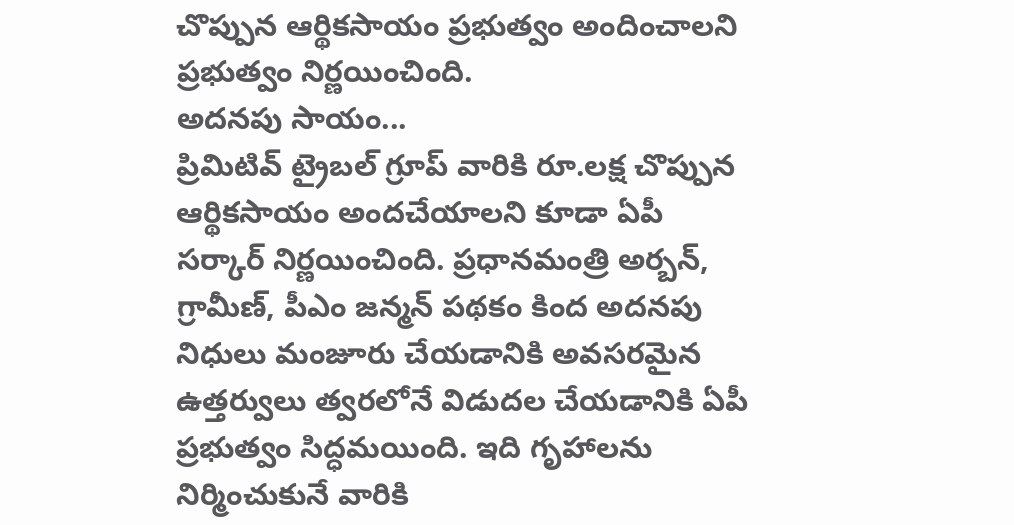చొప్పున ఆర్థికసాయం ప్రభుత్వం అందించాలని ప్రభుత్వం నిర్ణయించింది.
అదనపు సాయం...
ప్రిమిటివ్ ట్రైబల్ గ్రూప్ వారికి రూ.లక్ష చొప్పున ఆర్థికసాయం అందచేయాలని కూడా ఏపీ సర్కార్ నిర్ణయించింది. ప్రధానమంత్రి అర్బన్, గ్రామీణ్, పీఎం జన్మన్ పథకం కింద అదనపు నిధులు మంజూరు చేయడానికి అవసరమైన ఉత్తర్వులు త్వరలోనే విడుదల చేయడానికి ఏపీ ప్రభుత్వం సిద్ధమయింది. ఇది గృహాలను నిర్మించుకునే వారికి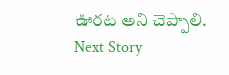ఊరట అని చెప్పాలి.
Next Story